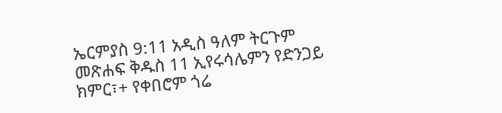ኤርምያስ 9:11 አዲስ ዓለም ትርጉም መጽሐፍ ቅዱስ 11 ኢየሩሳሌምን የድንጋይ ክምር፣+ የቀበሮም ጎሬ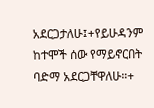አደርጋታለሁ፤+የይሁዳንም ከተሞች ሰው የማይኖርበት ባድማ አደርጋቸዋለሁ።+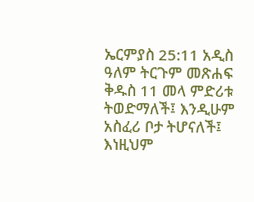ኤርምያስ 25:11 አዲስ ዓለም ትርጉም መጽሐፍ ቅዱስ 11 መላ ምድሪቱ ትወድማለች፤ እንዲሁም አስፈሪ ቦታ ትሆናለች፤ እነዚህም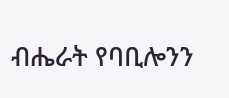ብሔራት የባቢሎንን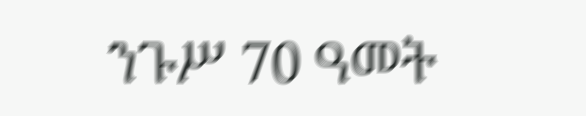ንጉሥ 70 ዓመት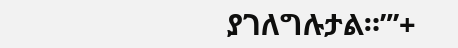ያገለግሉታል።”’+